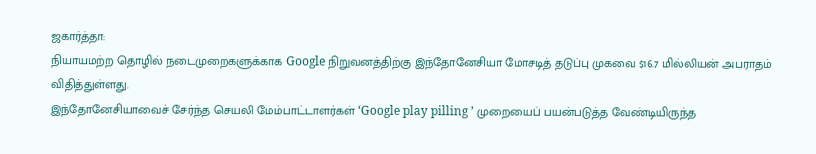ஜகார்த்தா:
நியாயமற்ற தொழில் நடைமுறைகளுக்காக Google நிறுவனத்திற்கு இந்தோனேசியா மோசடித் தடுப்பு முகவை $16.7 மில்லியன் அபராதம் விதித்துள்ளது.
இந்தோனேசியாவைச் சேர்ந்த செயலி மேம்பாட்டாளர்கள் ‘Google play pilling ’ முறையைப் பயன்படுத்த வேண்டியிருந்த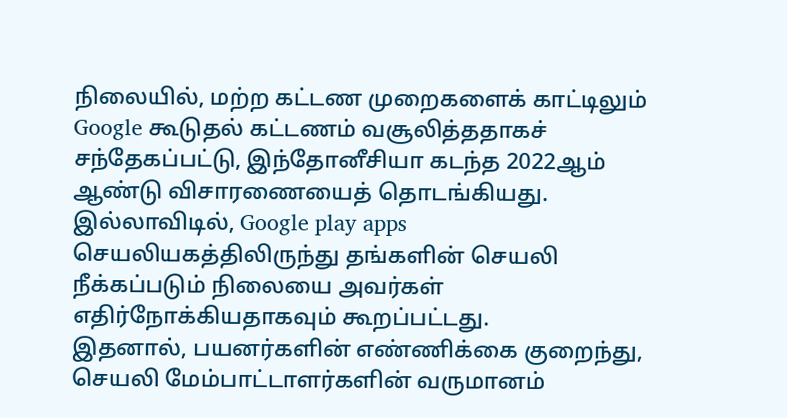நிலையில், மற்ற கட்டண முறைகளைக் காட்டிலும் Google கூடுதல் கட்டணம் வசூலித்ததாகச் சந்தேகப்பட்டு, இந்தோனீசியா கடந்த 2022ஆம் ஆண்டு விசாரணையைத் தொடங்கியது.
இல்லாவிடில், Google play apps செயலியகத்திலிருந்து தங்களின் செயலி நீக்கப்படும் நிலையை அவர்கள் எதிர்நோக்கியதாகவும் கூறப்பட்டது.
இதனால், பயனர்களின் எண்ணிக்கை குறைந்து, செயலி மேம்பாட்டாளர்களின் வருமானம்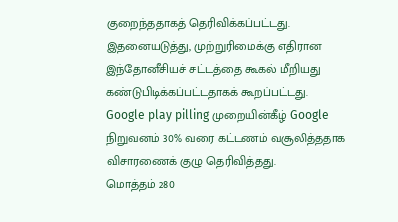குறைந்ததாகத் தெரிவிக்கப்பட்டது.
இதனையடுத்து, முற்றுரிமைக்கு எதிரான இந்தோனீசியச் சட்டத்தை கூகல் மீறியது கண்டுபிடிக்கப்பட்டதாகக் கூறப்பட்டது.
Google play pilling முறையின்கீழ் Google நிறுவனம் 30% வரை கட்டணம் வசூலித்ததாக விசாரணைக் குழு தெரிவித்தது.
மொத்தம் 280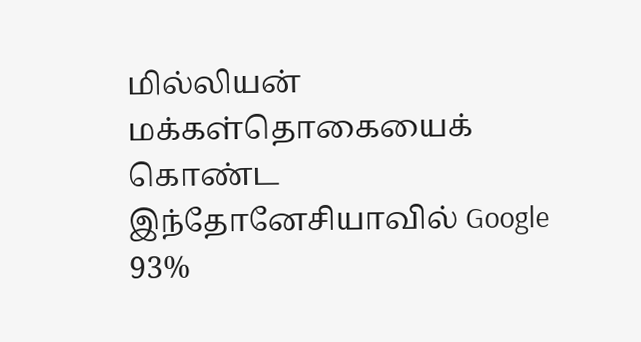மில்லியன் மக்கள்தொகையைக் கொண்ட இந்தோனேசியாவில் Google 93%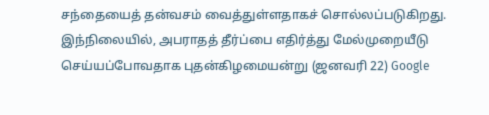சந்தையைத் தன்வசம் வைத்துள்ளதாகச் சொல்லப்படுகிறது.
இந்நிலையில், அபராதத் தீர்ப்பை எதிர்த்து மேல்முறையீடு செய்யப்போவதாக புதன்கிழமையன்று (ஜனவரி 22) Google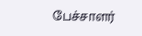பேச்சாளர்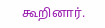கூறினார்.